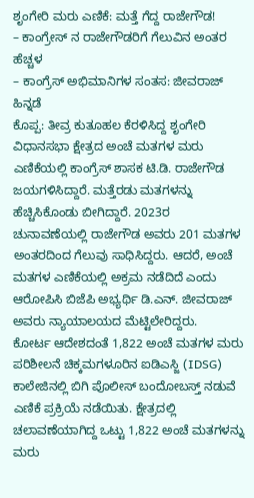ಶೃಂಗೇರಿ ಮರು ಎಣಿಕೆ: ಮತ್ತೆ ಗೆದ್ದ ರಾಜೇಗೌಡ!
– ಕಾಂಗ್ರೇಸ್ ನ ರಾಜೇಗೌಡರಿಗೆ ಗೆಲುವಿನ ಅಂತರ ಹೆಚ್ಚಳ
– ಕಾಂಗ್ರೆಸ್ ಅಭಿಮಾನಿಗಳ ಸಂತಸ: ಜೀವರಾಜ್ ಹಿನ್ನಡೆ
ಕೊಪ್ಪ: ತೀವ್ರ ಕುತೂಹಲ ಕೆರಳಿಸಿದ್ದ ಶೃಂಗೇರಿ ವಿಧಾನಸಭಾ ಕ್ಷೇತ್ರದ ಅಂಚೆ ಮತಗಳ ಮರು ಎಣಿಕೆಯಲ್ಲಿ ಕಾಂಗ್ರೆಸ್ ಶಾಸಕ ಟಿ.ಡಿ. ರಾಜೇಗೌಡ ಜಯಗಳಿಸಿದ್ದಾರೆ. ಮತ್ತೆರಡು ಮತಗಳನ್ನು ಹೆಚ್ಚಿಸಿಕೊಂಡು ಬೀಗಿದ್ದಾರೆ. 2023ರ ಚುನಾವಣೆಯಲ್ಲಿ ರಾಜೇಗೌಡ ಅವರು 201 ಮತಗಳ ಅಂತರದಿಂದ ಗೆಲುವು ಸಾಧಿಸಿದ್ದರು. ಆದರೆ, ಅಂಚೆ ಮತಗಳ ಎಣಿಕೆಯಲ್ಲಿ ಅಕ್ರಮ ನಡೆದಿದೆ ಎಂದು ಆರೋಪಿಸಿ ಬಿಜೆಪಿ ಅಭ್ಯರ್ಥಿ ಡಿ.ಎನ್. ಜೀವರಾಜ್ ಅವರು ನ್ಯಾಯಾಲಯದ ಮೆಟ್ಟಿಲೇರಿದ್ದರು.
ಕೋರ್ಟ ಆದೇಶದಂತೆ 1,822 ಅಂಚೆ ಮತಗಳ ಮರು ಪರಿಶೀಲನೆ ಚಿಕ್ಕಮಗಳೂರಿನ ಐಡಿಎಸ್ಜಿ (IDSG) ಕಾಲೇಜಿನಲ್ಲಿ ಬಿಗಿ ಪೊಲೀಸ್ ಬಂದೋಬಸ್ತ್ ನಡುವೆ ಎಣಿಕೆ ಪ್ರಕ್ರಿಯೆ ನಡೆಯಿತು. ಕ್ಷೇತ್ರದಲ್ಲಿ ಚಲಾವಣೆಯಾಗಿದ್ದ ಒಟ್ಟು 1,822 ಅಂಚೆ ಮತಗಳನ್ನು ಮರು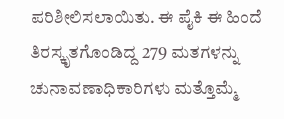ಪರಿಶೀಲಿಸಲಾಯಿತು. ಈ ಪೈಕಿ ಈ ಹಿಂದೆ ತಿರಸ್ಕೃತಗೊಂಡಿದ್ದ 279 ಮತಗಳನ್ನು ಚುನಾವಣಾಧಿಕಾರಿಗಳು ಮತ್ತೊಮ್ಮೆ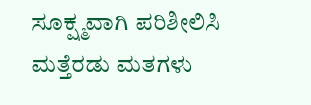ಸೂಕ್ಷ್ಮವಾಗಿ ಪರಿಶೀಲಿಸಿ ಮತ್ತೆರಡು ಮತಗಳು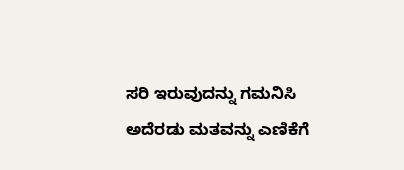ಸರಿ ಇರುವುದನ್ನು ಗಮನಿಸಿ ಅದೆರಡು ಮತವನ್ನು ಎಣಿಕೆಗೆ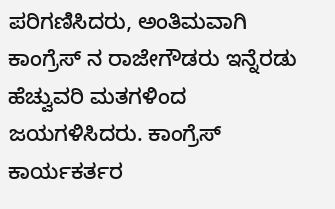ಪರಿಗಣಿಸಿದರು, ಅಂತಿಮವಾಗಿ ಕಾಂಗ್ರೆಸ್ ನ ರಾಜೇಗೌಡರು ಇನ್ನೆರಡು ಹೆಚ್ವುವರಿ ಮತಗಳಿಂದ ಜಯಗಳಿಸಿದರು. ಕಾಂಗ್ರೆಸ್ ಕಾರ್ಯಕರ್ತರ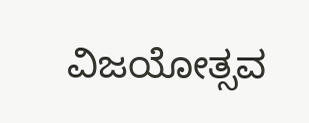ವಿಜಯೋತ್ಸವ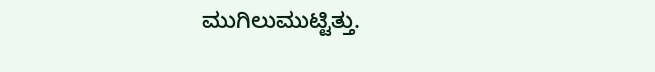ಮುಗಿಲುಮುಟ್ಟಿತ್ತು.